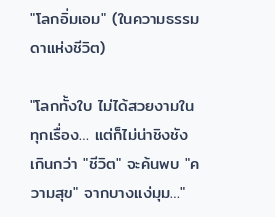"โลกอิ่มเอม" (ในความธรรมดาแห่งชีวิต)

"โลกทั้งใบ ไม่ได้สวยงามในทุกเรื่อง… แต่ก็ไม่น่าชิงชัง เกินกว่า "ชีวิต" จะค้นพบ "ความสุข" จากบางแง่มุม…"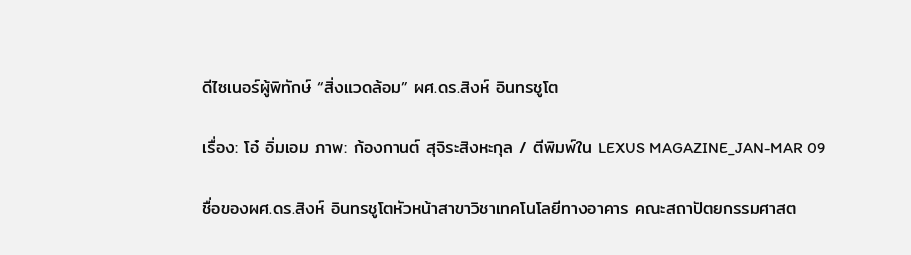ดีไซเนอร์ผู้พิทักษ์ “สิ่งแวดล้อม” ผศ.ดร.สิงห์ อินทรชูโต

เรื่อง: โอ๋ อิ่มเอม ภาพ: ก้องกานต์ สุจิระสิงหะกุล / ตีพิมพ์ใน LEXUS MAGAZINE_JAN-MAR 09

ชื่อของผศ.ดร.สิงห์ อินทรชูโตหัวหน้าสาขาวิชาเทคโนโลยีทางอาคาร คณะสถาปัตยกรรมศาสต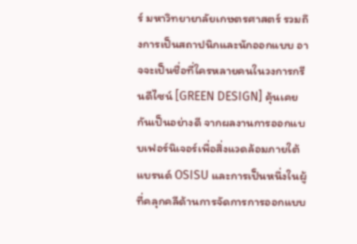ร์ มหาวิทยายาลัยเกษตรศาสตร์ รวมถึงการเป็นสถาปนิกและนักออกแบบ อาจจะเป็นชื่อที่ใครหลายคนในวงการกรีนดีไซน์ [GREEN DESIGN] คุ้นเคยกันเป็นอย่างดี จากผลงานการออกแบบเฟอร์นิเจอร์เพื่อสิ่งแวดล้อมภายใต้แบรนด์ OSISU และการเป็นหนึ่งในผู้ที่คลุกคลีด้านการจัดการการออกแบบ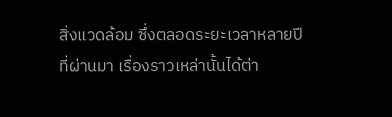สิ่งแวดล้อม ซึ่งตลอดระยะเวลาหลายปีที่ผ่านมา เรื่องราวเหล่านั้นได้ต่า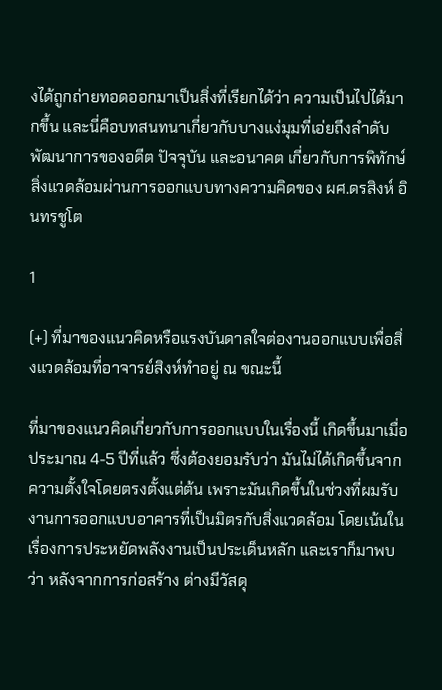งได้ถูกถ่ายทอดออกมาเป็นสิ่งที่เรียกได้ว่า ความเป็นไปได้มากขึ้น และนี่คือบทสนทนาเกี่ยวกับบางแง่มุมที่เอ่ยถึงลำดับพัฒนาการของอดีต ปัจจุบัน และอนาคต เกี่ยวกับการพิทักษ์สิ่งแวดล้อมผ่านการออกแบบทางความคิดของ ผศ.ดรสิงห์ อินทรชูโต

1

(+) ที่มาของแนวคิดหรือแรงบันดาลใจต่องานออกแบบเพื่อสิ่งแวดล้อมที่อาจารย์สิงห์ทำอยู่ ณ ขณะนี้

ที่มาของแนวคิดเกี่ยวกับการออกแบบในเรื่องนี้ เกิดขึ้นมาเมื่อประมาณ 4-5 ปีที่แล้ว ซึ่งต้องยอมรับว่า มันไม่ได้เกิดขึ้นจากความตั้งใจโดยตรงตั้งแต่ต้น เพราะมันเกิดขึ้นในช่วงที่ผมรับงานการออกแบบอาคารที่เป็นมิตรกับสิ่งแวดล้อม โดยเน้นในเรื่องการประหยัดพลังงานเป็นประเด็นหลัก และเราก็มาพบว่า หลังจากการก่อสร้าง ต่างมีวัสดุ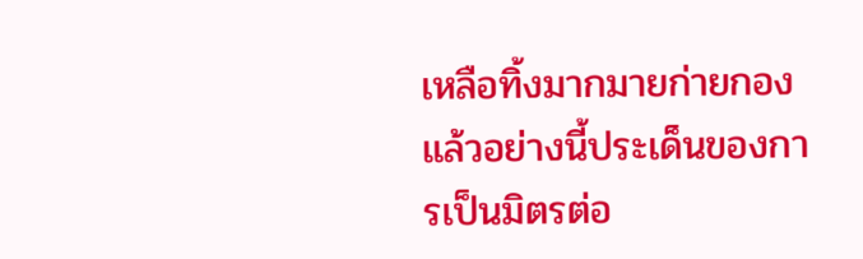เหลือทิ้งมากมายก่ายกอง แล้วอย่างนี้ประเด็นของการเป็นมิตรต่อ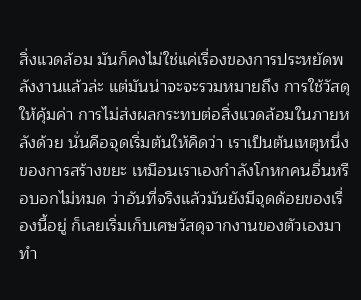สิ่งแวดล้อม มันก็คงไม่ใช่แค่เรื่องของการประหยัดพลังงานแล้วล่ะ แต่มันน่าจะจะรวมหมายถึง การใช้วัสดุให้คุ้มค่า การไม่ส่งผลกระทบต่อสิ่งแวดล้อมในภายหลังด้วย นั่นคือจุดเริ่มต้นให้คิดว่า เราเป็นต้นเหตุหนึ่งของการสร้างขยะ เหมือนเราเองกำลังโกหกคนอื่นหรือบอกไม่หมด ว่าอันที่จริงแล้วมันยังมีจุดด้อยของเรื่องนี้อยู่ ก็เลยเริ่มเก็บเศษวัสดุจากงานของตัวเองมาทำ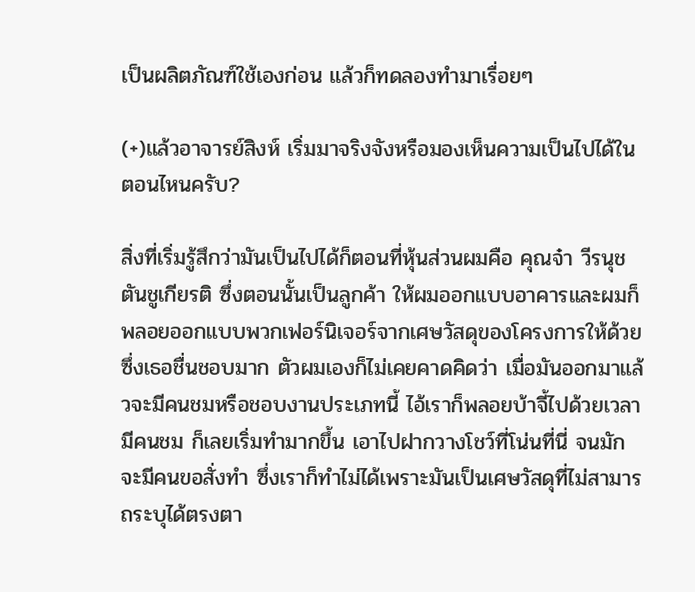เป็นผลิตภัณฑ์ใช้เองก่อน แล้วก็ทดลองทำมาเรื่อยๆ

(+)แล้วอาจารย์สิงห์ เริ่มมาจริงจังหรือมองเห็นความเป็นไปได้ในตอนไหนครับ?

สิ่งที่เริ่มรู้สึกว่ามันเป็นไปได้ก็ตอนที่หุ้นส่วนผมคือ คุณจ๋า วีรนุช ตันชูเกียรติ ซึ่งตอนนั้นเป็นลูกค้า ให้ผมออกแบบอาคารและผมก็พลอยออกแบบพวกเฟอร์นิเจอร์จากเศษวัสดุของโครงการให้ด้วย ซึ่งเธอชื่นชอบมาก ตัวผมเองก็ไม่เคยคาดคิดว่า เมื่อมันออกมาแล้วจะมีคนชมหรือชอบงานประเภทนี้ ไอ้เราก็พลอยบ้าจี้ไปด้วยเวลามีคนชม ก็เลยเริ่มทำมากขึ้น เอาไปฝากวางโชว์ที่โน่นที่นี่ จนมักจะมีคนขอสั่งทำ ซึ่งเราก็ทำไม่ได้เพราะมันเป็นเศษวัสดุที่ไม่สามารถระบุได้ตรงตา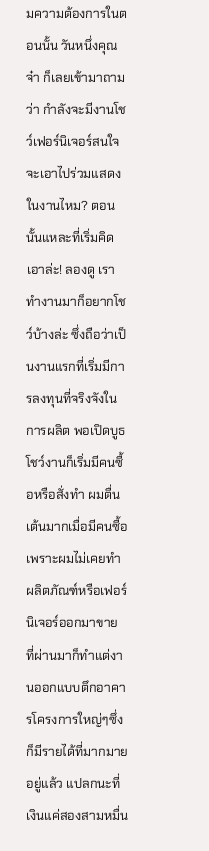มความต้องการในตอนนั้น วันหนึ่งคุณจ๋า ก็เลยเข้ามาถามว่า กำลังจะมีงานโชว์เฟอร์นิเจอร์สนใจจะเอาไปร่วมแสดงในงานไหม? ตอนนั้นแหละที่เริ่มคิด เอาล่ะ! ลองดู เราทำงานมาก็อยากโชว์บ้างล่ะ ซึ่งถือว่าเป็นงานแรกที่เริ่มมีการลงทุนที่จริงจังในการผลิต พอเปิดบูธโชว์งานก็เริ่มมีคนซื้อหรือสั่งทำ ผมตื่นเต้นมากเมื่อมีคนซื้อเพราะผมไม่เคยทำผลิตภัณฑ์หรือเฟอร์นิเจอร์ออกมาขาย ที่ผ่านมาก็ทำแต่งานออกแบบตึกอาคารโครงการใหญ่ๆซึ่งก็มีรายได้ที่มากมายอยู่แล้ว แปลกนะที่เงินแค่สองสามหมื่น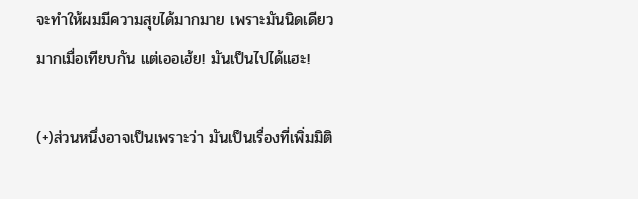จะทำให้ผมมีความสุขได้มากมาย เพราะมันนิดเดียวมากเมื่อเทียบกัน แต่เออเฮ้ย! มันเป็นไปได้แฮะ!

(+)ส่วนหนึ่งอาจเป็นเพราะว่า มันเป็นเรื่องที่เพิ่มมิติ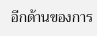อีกด้านของการ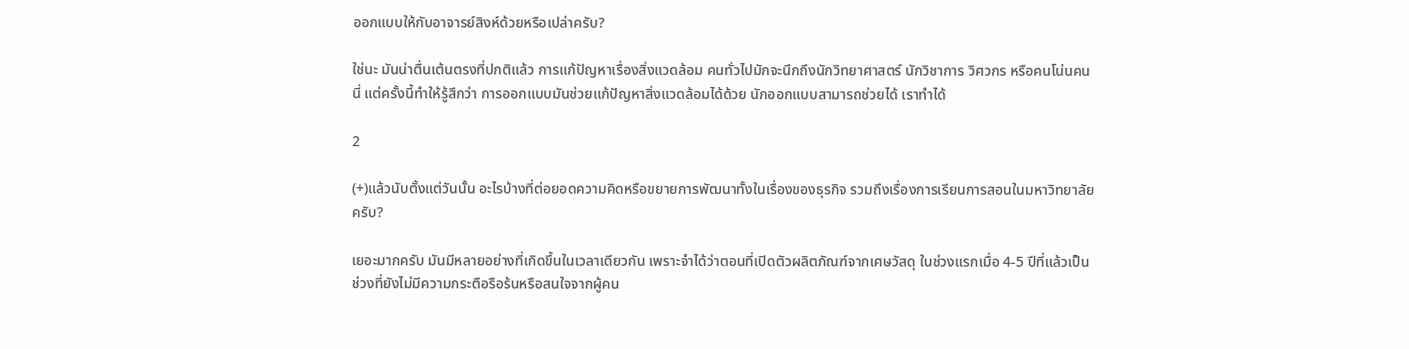ออกแบบให้กับอาจารย์สิงห์ด้วยหรือเปล่าครับ?

ใช่นะ มันน่าตื่นเต้นตรงที่ปกติแล้ว การแก้ปัญหาเรื่องสิ่งแวดล้อม คนทั่วไปมักจะนึกถึงนักวิทยาศาสตร์ นักวิชาการ วิศวกร หรือคนโน่นคนนี่ แต่ครั้งนี้ทำให้รู้สึกว่า การออกแบบมันช่วยแก้ปัญหาสิ่งแวดล้อมได้ด้วย นักออกแบบสามารถช่วยได้ เราทำได้

2

(+)แล้วนับตั้งแต่วันนั้น อะไรบ้างที่ต่อยอดความคิดหรือขยายการพัฒนาทั้งในเรื่องของธุรกิจ รวมถึงเรื่องการเรียนการสอนในมหาวิทยาลัยครับ?

เยอะมากครับ มันมีหลายอย่างที่เกิดขึ้นในเวลาเดียวกัน เพราะจำได้ว่าตอนที่เปิดตัวผลิตภัณฑ์จากเศษวัสดุ ในช่วงแรกเมื่อ 4-5 ปีที่แล้วเป็นช่วงที่ยังไม่มีความกระตือรือร้นหรือสนใจจากผู้คน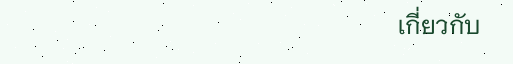เกี่ยวกับ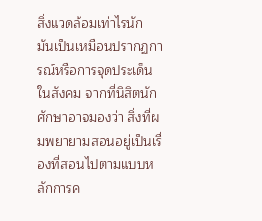สิ่งแวดล้อมเท่าไรนัก มันเป็นเหมือนปรากฏการณ์หรือการจุดประเด็นในสังคม จากที่นิสิตนักศักษาอาจมองว่า สิ่งที่ผมพยายามสอนอยู่เป็นเรื่องที่สอนไปตามแบบหลักการค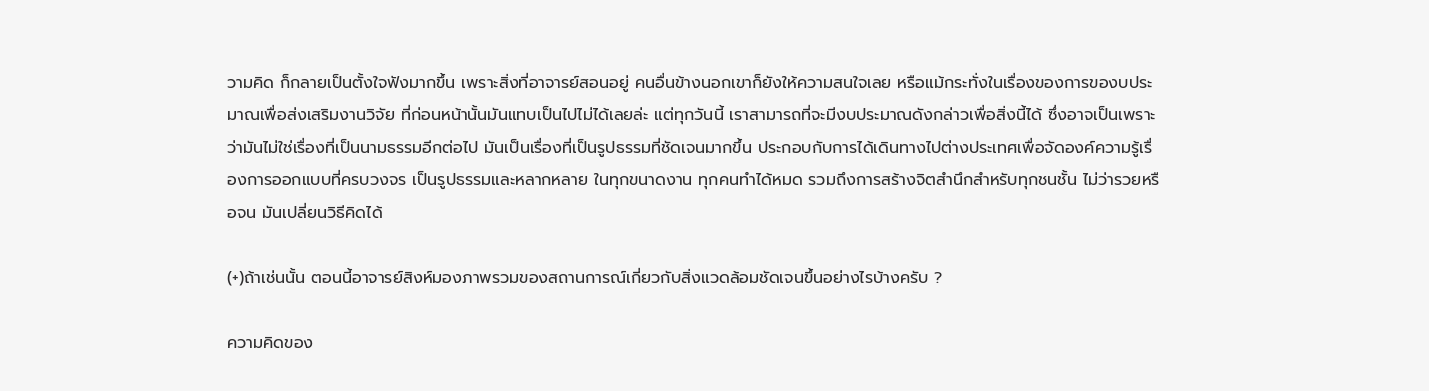วามคิด ก็กลายเป็นตั้งใจฟังมากขึ้น เพราะสิ่งที่อาจารย์สอนอยู่ คนอื่นข้างนอกเขาก็ยังให้ความสนใจเลย หรือแม้กระทั่งในเรื่องของการของบประมาณเพื่อส่งเสริมงานวิจัย ที่ก่อนหน้านั้นมันแทบเป็นไปไม่ได้เลยล่ะ แต่ทุกวันนี้ เราสามารถที่จะมีงบประมาณดังกล่าวเพื่อสิ่งนี้ได้ ซึ่งอาจเป็นเพราะว่ามันไม่ใช่เรื่องที่เป็นนามธรรมอีกต่อไป มันเป็นเรื่องที่เป็นรูปธรรมที่ชัดเจนมากขึ้น ประกอบกับการได้เดินทางไปต่างประเทศเพื่อจัดองค์ความรู้เรื่องการออกแบบที่ครบวงจร เป็นรูปธรรมและหลากหลาย ในทุกขนาดงาน ทุกคนทำได้หมด รวมถึงการสร้างจิตสำนึกสำหรับทุกชนชั้น ไม่ว่ารวยหรือจน มันเปลี่ยนวิธีคิดได้

(+)ถ้าเช่นนั้น ตอนนี้อาจารย์สิงห์มองภาพรวมของสถานการณ์เกี่ยวกับสิ่งแวดล้อมชัดเจนขึ้นอย่างไรบ้างครับ ?

ความคิดของ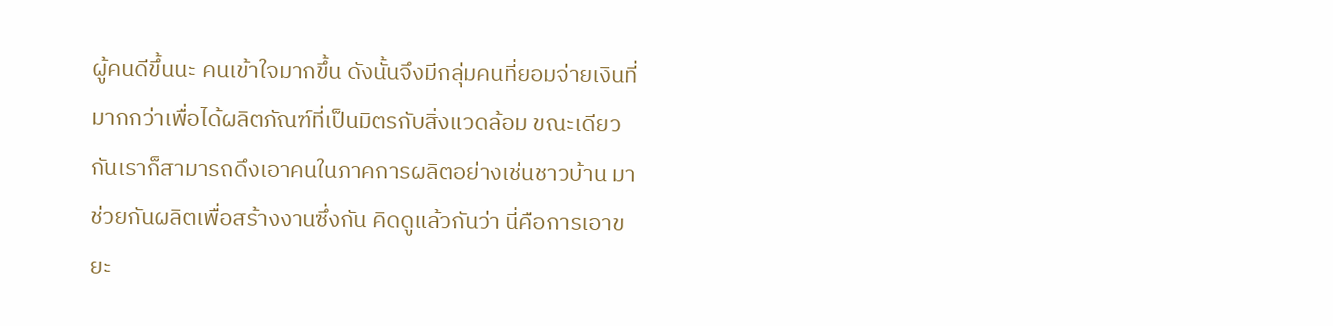ผู้คนดีขึ้นนะ คนเข้าใจมากขึ้น ดังนั้นจึงมีกลุ่มคนที่ยอมจ่ายเงินที่มากกว่าเพื่อได้ผลิตภัณฑ์ที่เป็นมิตรกับสิ่งแวดล้อม ขณะเดียวกันเราก็สามารถดึงเอาคนในภาคการผลิตอย่างเช่นชาวบ้าน มาช่วยกันผลิตเพื่อสร้างงานซึ่งกัน คิดดูแล้วกันว่า นี่คือการเอาขยะ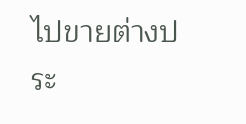ไปขายต่างประ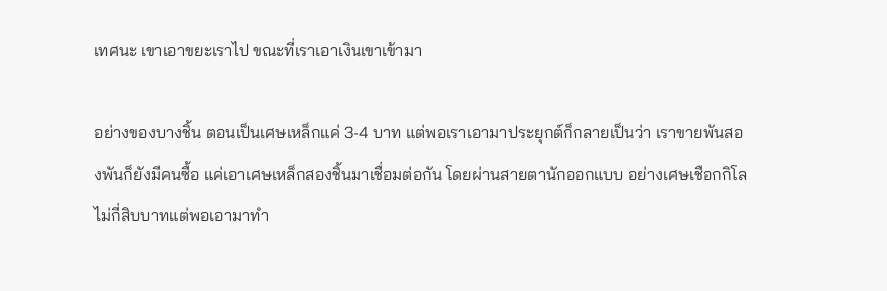เทศนะ เขาเอาขยะเราไป ขณะที่เราเอาเงินเขาเข้ามา

อย่างของบางชิ้น ตอนเป็นเศษเหล็กแค่ 3-4 บาท แต่พอเราเอามาประยุกต์ก็กลายเป็นว่า เราขายพันสองพันก็ยังมีคนซื้อ แค่เอาเศษเหล็กสองชิ้นมาเชื่อมต่อกัน โดยผ่านสายตานักออกแบบ อย่างเศษเชือกกิโลไม่กี่สิบบาทแต่พอเอามาทำ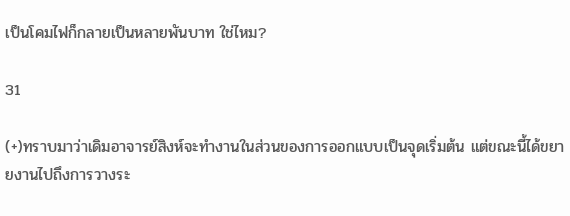เป็นโคมไฟก็กลายเป็นหลายพันบาท ใช่ไหม?

31

(+)ทราบมาว่าเดิมอาจารย์สิงห์จะทำงานในส่วนของการออกแบบเป็นจุดเริ่มต้น แต่ขณะนี้ได้ขยายงานไปถึงการวางระ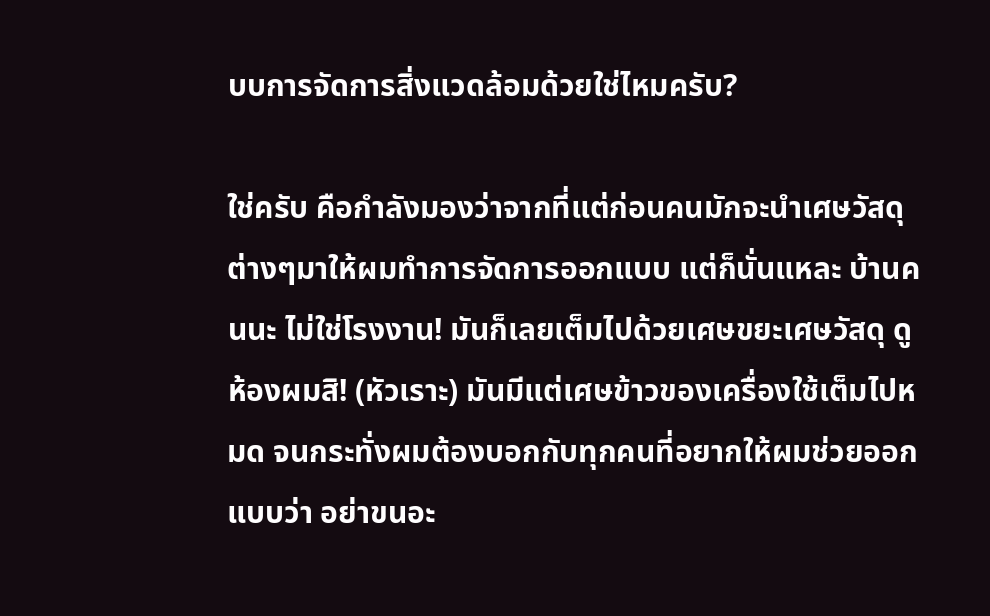บบการจัดการสิ่งแวดล้อมด้วยใช่ไหมครับ?

ใช่ครับ คือกำลังมองว่าจากที่แต่ก่อนคนมักจะนำเศษวัสดุต่างๆมาให้ผมทำการจัดการออกแบบ แต่ก็นั่นแหละ บ้านคนนะ ไม่ใช่โรงงาน! มันก็เลยเต็มไปด้วยเศษขยะเศษวัสดุ ดูห้องผมสิ! (หัวเราะ) มันมีแต่เศษข้าวของเครื่องใช้เต็มไปหมด จนกระทั่งผมต้องบอกกับทุกคนที่อยากให้ผมช่วยออกแบบว่า อย่าขนอะ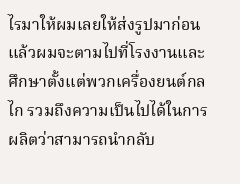ไรมาให้ผมเลยให้ส่งรูปมาก่อน แล้วผมจะตามไปที่โรงงานและศึกษาตั้งแต่พวกเครื่องยนต์กลไก รวมถึงความเป็นไปได้ในการผลิตว่าสามารถนำกลับ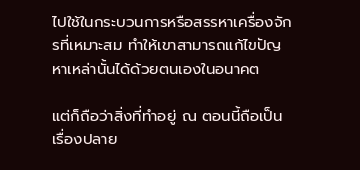ไปใช้ในกระบวนการหรือสรรหาเครื่องจักรที่เหมาะสม ทำให้เขาสามารถแก้ไขปัญหาเหล่านั้นได้ด้วยตนเองในอนาคต

แต่ก็ถือว่าสิ่งที่ทำอยู่ ณ ตอนนี้ถือเป็นเรื่องปลาย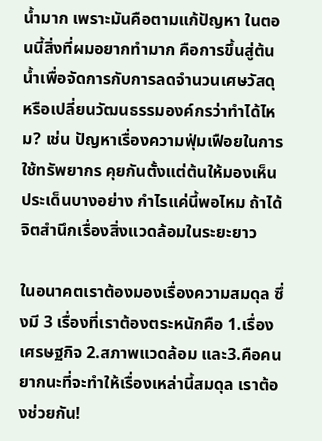น้ำมาก เพราะมันคือตามแก้ปัญหา ในตอนนี้สิ่งที่ผมอยากทำมาก คือการขึ้นสู่ต้นน้ำเพื่อจัดการกับการลดจำนวนเศษวัสดุ หรือเปลี่ยนวัฒนธรรมองค์กรว่าทำได้ไหม? เช่น ปัญหาเรื่องความฟุ่มเฟือยในการใช้ทรัพยากร คุยกันตั้งแต่ต้นให้มองเห็นประเด็นบางอย่าง กำไรแค่นี้พอไหม ถ้าได้จิตสำนึกเรื่องสิ่งแวดล้อมในระยะยาว

ในอนาคตเราต้องมองเรื่องความสมดุล ซึ่งมี 3 เรื่องที่เราต้องตระหนักคือ 1.เรื่องเศรษฐกิจ 2.สภาพแวดล้อม และ3.คือคน ยากนะที่จะทำให้เรื่องเหล่านี้สมดุล เราต้องช่วยกัน!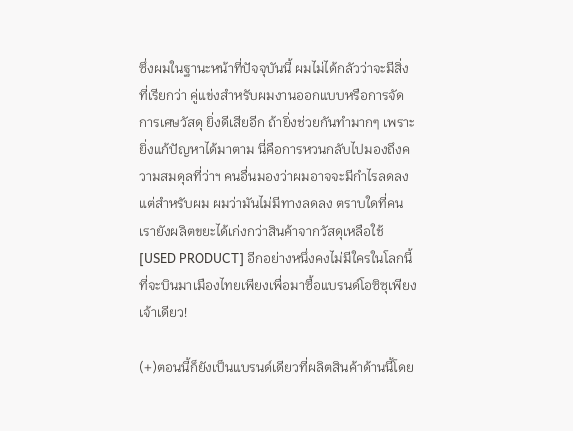ซึ่งผมในฐานะหน้าที่ปัจจุบันนี้ ผมไม่ได้กลัวว่าจะมีสิ่งที่เรียกว่า คู่แข่งสำหรับผมงานออกแบบหรือการจัดการเศษวัสดุ ยิ่งดีเสียอีก ถ้ายิ่งช่วยกันทำมากๆ เพราะยิ่งแก้ปัญหาได้มาตาม นี่คือการหวนกลับไปมองถึงความสมดุลที่ว่าฯ คนอื่นมองว่าผมอาจจะมีกำไรลดลง แต่สำหรับผม ผมว่ามันไม่มีทางลดลง ตราบใดที่คนเรายังผลิตขยะได้เก่งกว่าสินค้าจากวัสดุเหลือใช้ [USED PRODUCT] อีกอย่างหนึ่งคงไม่มีใครในโลกนี้ที่จะบินมาเมืองไทยเพียงเพื่อมาซื้อแบรนด์โอซิซุเพียงเจ้าเดียว!

(+)ตอนนี้ก็ยังเป็นแบรนด์เดียวที่ผลิตสินค้าด้านนี้โดย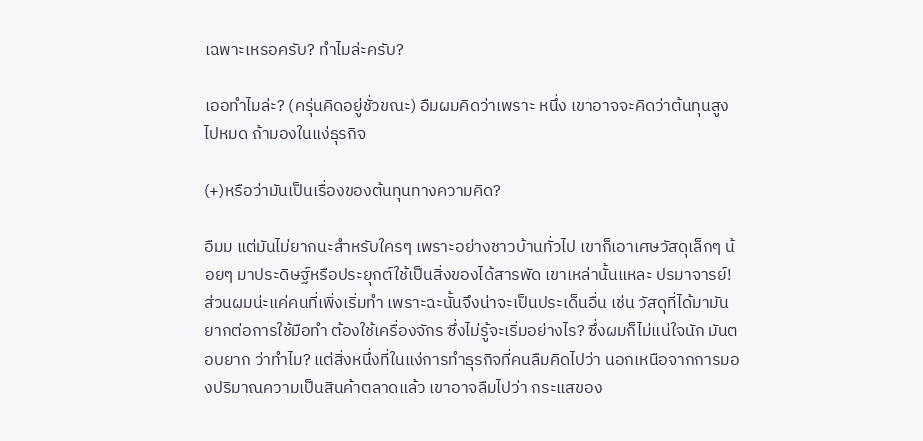เฉพาะเหรอครับ? ทำไมล่ะครับ?

เออทำไมล่ะ? (ครุ่นคิดอยู่ชั่วขณะ) อืมผมคิดว่าเพราะ หนึ่ง เขาอาจจะคิดว่าต้นทุนสูงไปหมด ถ้ามองในแง่ธุรกิจ

(+)หรือว่ามันเป็นเรื่องของต้นทุนทางความคิด?

อืมม แต่มันไม่ยากนะสำหรับใครๆ เพราะอย่างชาวบ้านทั่วไป เขาก็เอาเศษวัสดุเล็กๆ น้อยๆ มาประดิษฐ์หรือประยุกต์ใช้เป็นสิ่งของได้สารพัด เขาเหล่านั้นแหละ ปรมาจารย์! ส่วนผมน่ะแค่คนที่เพิ่งเริ่มทำ เพราะฉะนั้นจึงน่าจะเป็นประเด็นอื่น เช่น วัสดุที่ได้มามันยากต่อการใช้มือทำ ต้องใช้เครื่องจักร ซึ่งไม่รู้จะเริ่มอย่างไร? ซึ่งผมก็ไม่แน่ใจนัก มันตอบยาก ว่าทำไม? แต่สิ่งหนึ่งที่ในแง่การทำธุรกิจที่คนลืมคิดไปว่า นอกเหนือจากการมองปริมาณความเป็นสินค้าตลาดแล้ว เขาอาจลืมไปว่า กระแสของ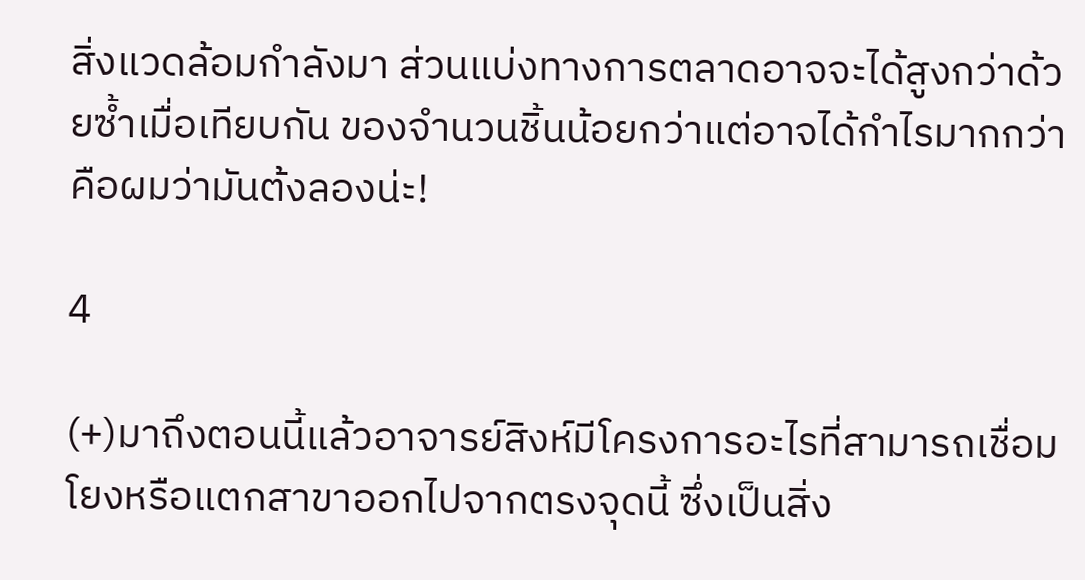สิ่งแวดล้อมกำลังมา ส่วนแบ่งทางการตลาดอาจจะได้สูงกว่าด้วยซ้ำเมื่อเทียบกัน ของจำนวนชิ้นน้อยกว่าแต่อาจได้กำไรมากกว่า คือผมว่ามันต้งลองน่ะ!

4

(+)มาถึงตอนนี้แล้วอาจารย์สิงห์มีโครงการอะไรที่สามารถเชื่อมโยงหรือแตกสาขาออกไปจากตรงจุดนี้ ซึ่งเป็นสิ่ง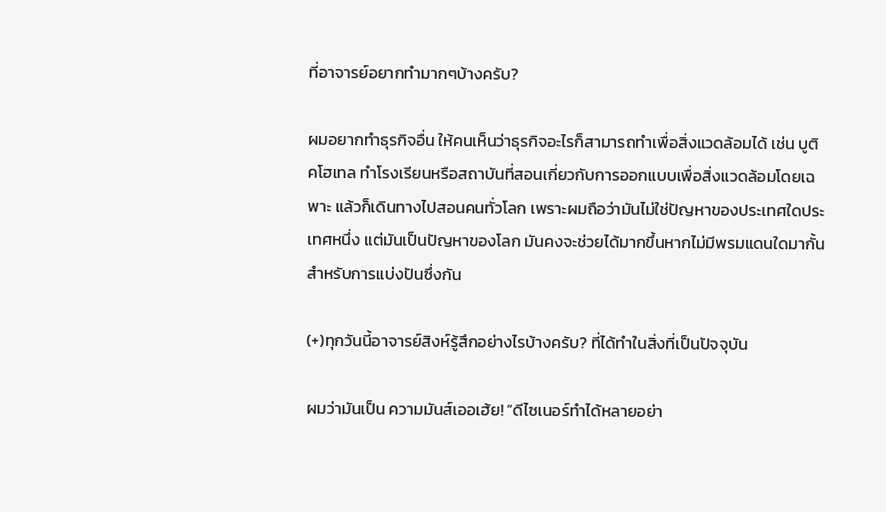ที่อาจารย์อยากทำมากๆบ้างครับ?

ผมอยากทำธุรกิจอื่น ให้คนเห็นว่าธุรกิจอะไรก็สามารถทำเพื่อสิ่งแวดล้อมได้ เช่น บูติคโฮเทล ทำโรงเรียนหรือสถาบันที่สอนเกี่ยวกับการออกแบบเพื่อสิ่งแวดล้อมโดยเฉพาะ แล้วก็เดินทางไปสอนคนทั่วโลก เพราะผมถือว่ามันไม่ใช่ปัญหาของประเทศใดประเทศหนึ่ง แต่มันเป็นปัญหาของโลก มันคงจะช่วยได้มากขึ้นหากไม่มีพรมแดนใดมากั้นสำหรับการแบ่งปันซึ่งกัน

(+)ทุกวันนี้อาจารย์สิงห์รู้สึกอย่างไรบ้างครับ? ที่ได้ทำในสิ่งที่เป็นปัจจุบัน

ผมว่ามันเป็น ความมันส์เออเฮ้ย! “ดีไซเนอร์ทำได้หลายอย่า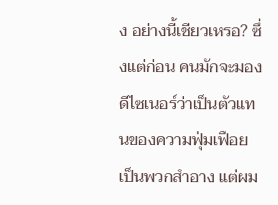ง อย่างนี้เชียวเหรอ? ซึ่งแต่ก่อน คนมักจะมองดีไซเนอร์ว่าเป็นตัวแทนของความฟุ่มเฟือย เป็นพวกสำอาง แต่ผม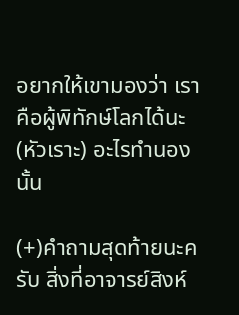อยากให้เขามองว่า เราคือผู้พิทักษ์โลกได้นะ (หัวเราะ) อะไรทำนองนั้น

(+)คำถามสุดท้ายนะครับ สิ่งที่อาจารย์สิงห์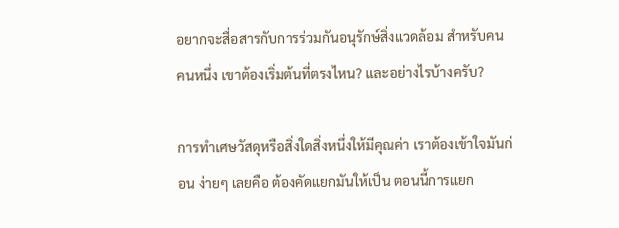อยากจะสื่อสารกับการร่วมกันอนุรักษ์สิ่งแวดล้อม สำหรับคนคนหนึ่ง เขาต้องเริ่มต้นที่ตรงไหน? และอย่างไรบ้างครับ?

การทำเศษวัสดุหรือสิ่งใดสิ่งหนึ่งให้มีคุณค่า เราต้องเข้าใจมันก่อน ง่ายๆ เลยคือ ต้องคัดแยกมันให้เป็น ตอนนี้การแยก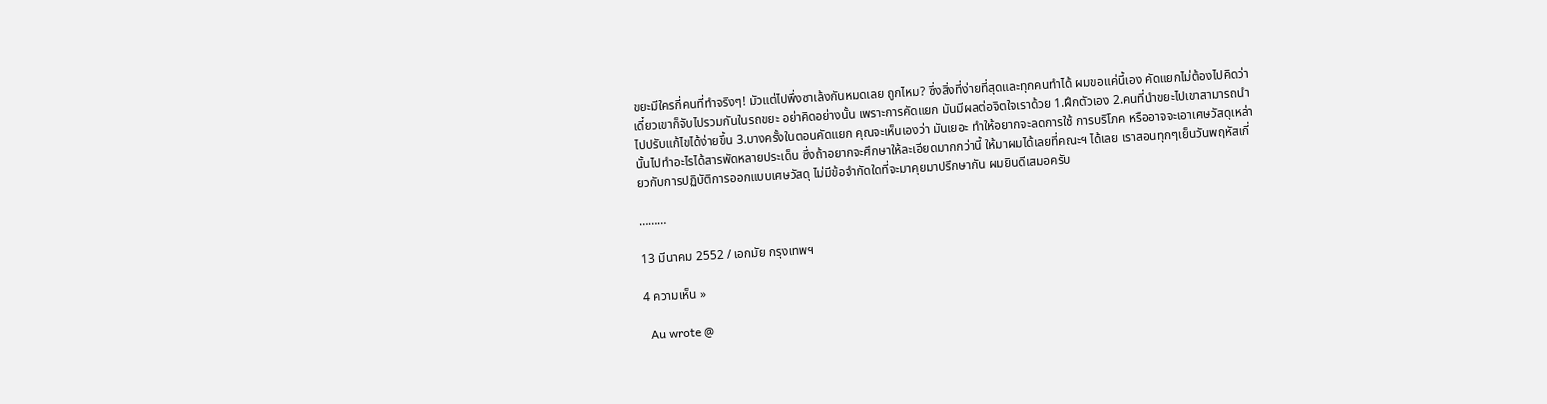ขยะมีใครกี่คนที่ทำจริงๆ! มัวแต่ไปพึ่งซาเล้งกันหมดเลย ถูกไหม? ซึ่งสิ่งที่ง่ายที่สุดและทุกคนทำได้ ผมขอแค่นี้เอง คัดแยกไม่ต้องไปคิดว่า เดี๋ยวเขาก็จับไปรวมกันในรถขยะ อย่าคิดอย่างนั้น เพราะการคัดแยก มันมีผลต่อจิตใจเราด้วย 1.ฝึกตัวเอง 2.คนที่นำขยะไปเขาสามารถนำไปปรับแก้ไขได้ง่ายขึ้น 3.บางครั้งในตอนคัดแยก คุณจะเห็นเองว่า มันเยอะ ทำให้อยากจะลดการใช้ การบริโภค หรืออาจจะเอาเศษวัสดุเหล่านั้นไปทำอะไรได้สารพัดหลายประเด็น ซึ่งถ้าอยากจะศึกษาให้ละเอียดมากกว่านี้ ให้มาผมได้เลยที่คณะฯ ได้เลย เราสอนทุกๆเย็นวันพฤหัสเกี่ยวกับการปฏิบัติการออกแบบเศษวัสดุ ไม่มีข้อจำกัดใดที่จะมาคุยมาปรึกษากัน ผมยินดีเสมอครับ

………

13 มีนาคม 2552 / เอกมัย กรุงเทพฯ

4 ความเห็น »

  Au wrote @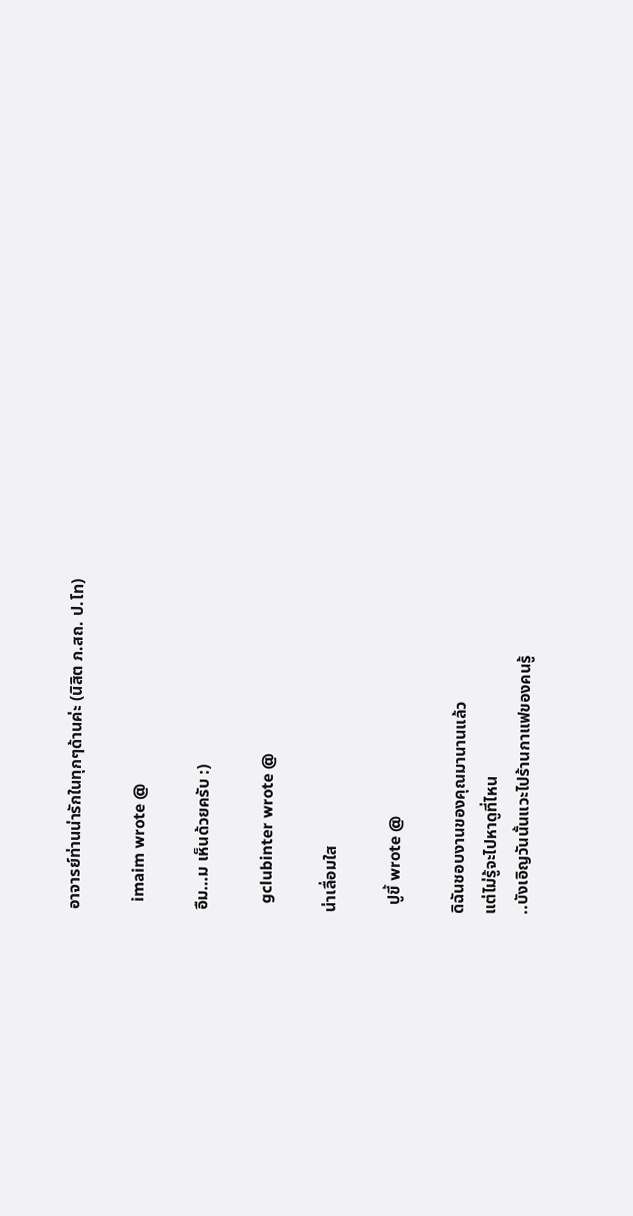อาจารย์ท่านน่ารักในทุกๆด้านค่ะ (นิสิต ภ.สถ. ป.โท)

  imaim wrote @

อืม…ม เห็นด้วยครับ :)

  gclubinter wrote @

น่าเลื่อมใส

  ปูขี้ wrote @

ดิฉันชอบงานของคุณมานานแล้ว
แต่ไม่รู้จะไปหาดูที่ไหน
..บังเอิญวันนั้นแวะไปร้านกาแฟของคนรู้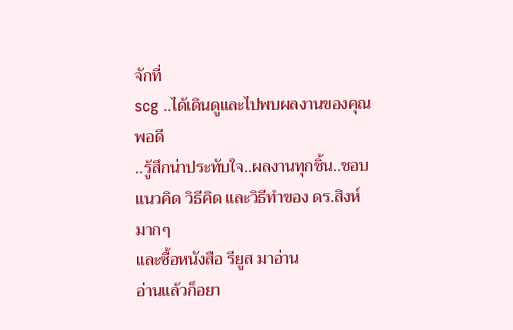จักที่
scg ..ได้เดินดูและไปพบผลงานของคุณพอดี
..รู้สึกน่าประทับใจ..ผลงานทุกชิ้น..ชอบ
แนวคิด วิธีคิด และวิธีทำของ ดร.สิงห์ มากๆ
และซื้อหนังสือ รียูส มาอ่าน
อ่านแล้วก็อยา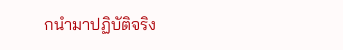กนำมาปฏิบัติจริง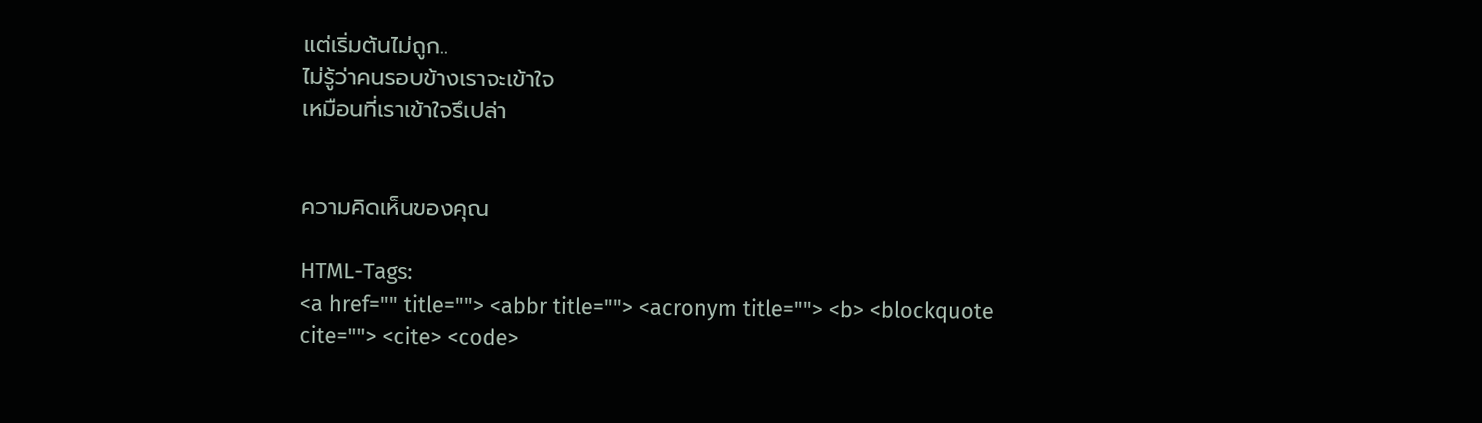แต่เริ่มต้นไม่ถูก..
ไม่รู้ว่าคนรอบข้างเราจะเข้าใจ
เหมือนที่เราเข้าใจรึเปล่า


ความคิดเห็นของคุณ

HTML-Tags:
<a href="" title=""> <abbr title=""> <acronym title=""> <b> <blockquote cite=""> <cite> <code>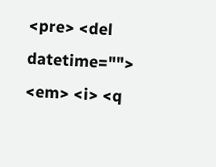<pre> <del datetime=""> <em> <i> <q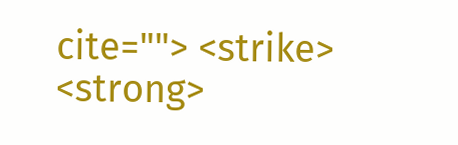cite=""> <strike> <strong>